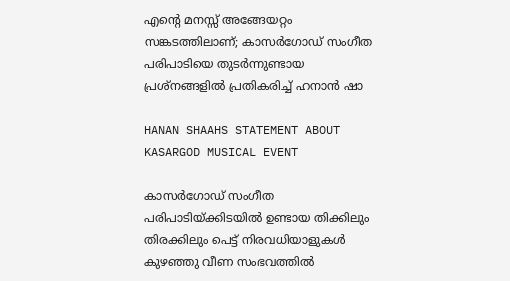എന്റെ മനസ്സ് അങ്ങേയറ്റം സങ്കടത്തിലാണ്; കാസർഗോഡ് സംഗീത പരിപാടിയെ തുടർന്നുണ്ടായ പ്രശ്നങ്ങളിൽ പ്രതികരിച്ച് ഹനാൻ ഷാ

HANAN SHAAHS STATEMENT ABOUT KASARGOD MUSICAL EVENT

കാസർഗോഡ് സംഗീത പരിപാടിയ്ക്കിടയിൽ ഉണ്ടായ തിക്കിലും തിരക്കിലും പെട്ട് നിരവധിയാളുകൾ കുഴഞ്ഞു വീണ സംഭവത്തിൽ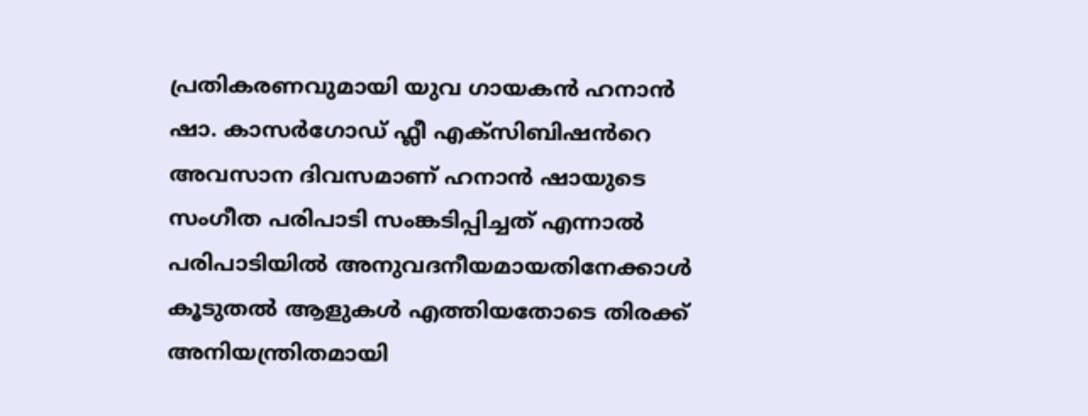പ്രതികരണവുമായി യുവ ഗായകൻ ഹനാൻ ഷാ. കാസർഗോഡ് ഫ്ലീ എക്സിബിഷൻറെ അവസാന ദിവസമാണ് ഹനാൻ ഷായുടെ സംഗീത പരിപാടി സംങ്കടിപ്പിച്ചത് എന്നാൽ പരിപാടിയിൽ അനുവദനീയമായതിനേക്കാൾ കൂടുതൽ ആളുകൾ എത്തിയതോടെ തിരക്ക് അനിയന്ത്രിതമായി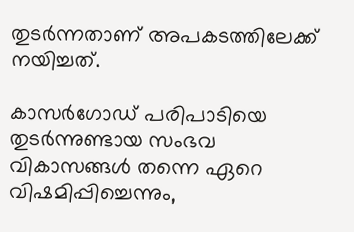തുടർന്നതാണ് അപകടത്തിലേക്ക് നയിച്ചത്.

കാസർഗോഡ് പരിപാടിയെ തുടർന്നുണ്ടായ സംഭവ വികാസങ്ങൾ തന്നെ ഏറെ വിഷമിപ്പിച്ചെന്നും,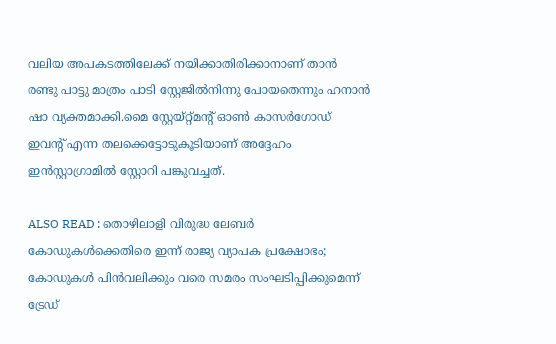വലിയ അപകടത്തിലേക്ക് നയിക്കാതിരിക്കാനാണ് താൻ രണ്ടു പാട്ടു മാത്രം പാടി സ്റ്റേജിൽനിന്നു പോയതെന്നും ഹനാൻ ഷാ വ്യക്തമാക്കി.മൈ സ്റ്റേയ്റ്റ്മന്റ് ഓൺ കാസർഗോഡ് ഇവന്റ് എന്ന തലക്കെട്ടോടുകൂടിയാണ് അദ്ദേഹം ഇൻസ്റ്റാഗ്രാമിൽ സ്റ്റോറി പങ്കുവച്ചത്.

ALSO READ : തൊഴിലാളി വിരുദ്ധ ലേബർ കോഡുകൾക്കെതിരെ ഇന്ന് രാജ്യ വ്യാപക പ്രക്ഷോഭം; കോഡുകൾ പിൻവലിക്കും വരെ സമരം സംഘടിപ്പിക്കുമെന്ന് ട്രേഡ്‌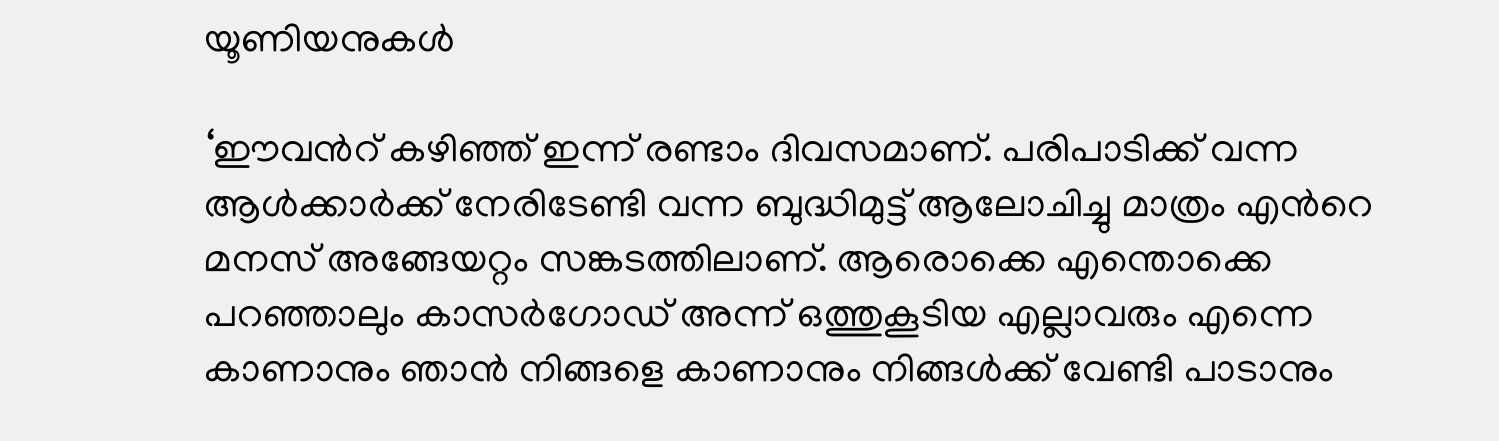യൂണിയനുകൾ

‘ഈവൻറ് കഴിഞ്ഞ് ഇന്ന് രണ്ടാം ദിവസമാണ്. പരിപാടിക്ക് വന്ന ആൾക്കാർക്ക് നേരിടേണ്ടി വന്ന ബുദ്ധിമുട്ട് ആലോചിച്ചു മാത്രം എൻറെ മനസ് അങ്ങേയറ്റം സങ്കടത്തിലാണ്. ആരൊക്കെ എന്തൊക്കെ പറഞ്ഞാലും കാസർഗോഡ് അന്ന് ഒത്തുകൂടിയ എല്ലാവരും എന്നെ കാണാനും ഞാൻ നിങ്ങളെ കാണാനും നിങ്ങൾക്ക് വേണ്ടി പാടാനും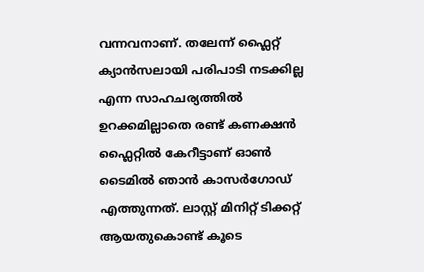വന്നവനാണ്. തലേന്ന് ഫ്ലൈറ്റ് ക്യാൻസലായി പരിപാടി നടക്കില്ല എന്ന സാഹചര്യത്തിൽ ഉറക്കമില്ലാതെ രണ്ട് കണക്ഷൻ ഫ്ലൈറ്റിൽ കേറീട്ടാണ് ഓൺ ടൈമിൽ ഞാൻ കാസർഗോഡ് എത്തുന്നത്. ലാസ്റ്റ് മിനിറ്റ് ടിക്കറ്റ് ആയതുകൊണ്ട് കൂടെ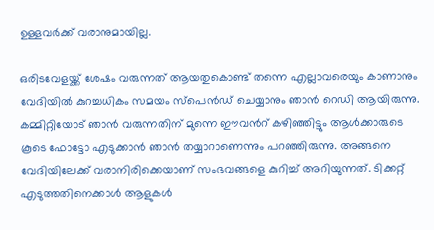ഉള്ളവർക്ക് വരാനുമായില്ല.

ഒരിടവേളയ്ക്ക് ശേഷം വരുന്നത് ആയതുകൊണ്ട് തന്നെ എല്ലാവരെയും കാണാനും വേദിയിൽ കുറച്ചധികം സമയം സ്പെൻഡ് ചെയ്യാനും ഞാൻ റെഡി ആയിരുന്നു. കമ്മിറ്റിയോട് ഞാൻ വരുന്നതിന് മുന്നെ ഈവൻറ് കഴിഞ്ഞിട്ടും ആൾക്കാരുടെ കൂടെ ഫോട്ടോ എടുക്കാൻ ഞാൻ തയ്യാറാണെന്നും പറഞ്ഞിരുന്നു. അങ്ങനെ വേദിയിലേക്ക് വരാനിരിക്കെയാണ് സംഭവങ്ങളെ കുറിച്ച് അറിയുന്നത്. ടിക്കറ്റ് എടുത്തതിനെക്കാൾ ആളുകൾ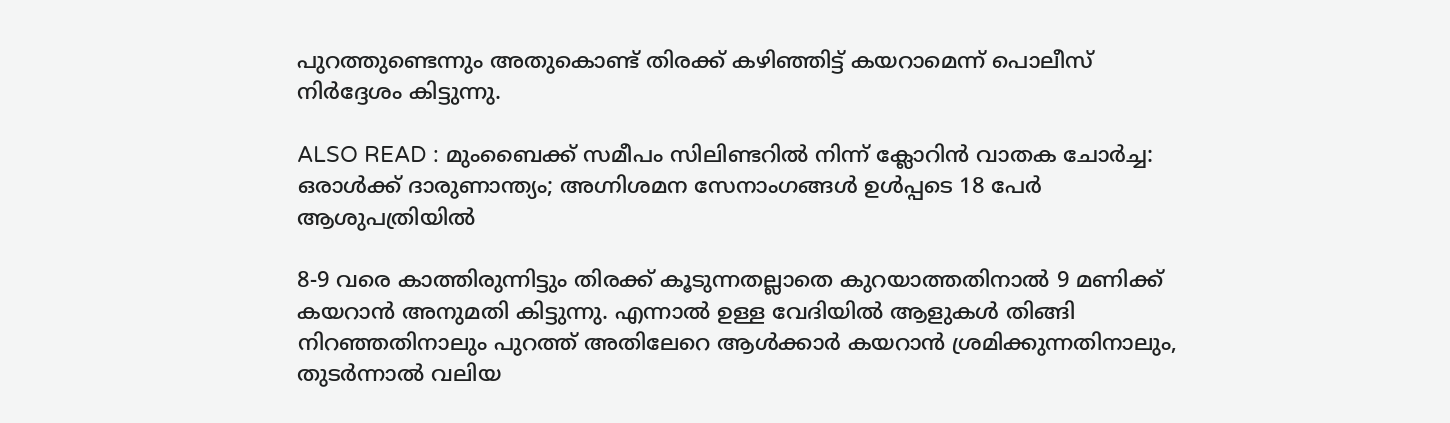പുറത്തുണ്ടെന്നും അതുകൊണ്ട് തിരക്ക് കഴിഞ്ഞിട്ട് കയറാമെന്ന് പൊലീസ് നിർദ്ദേശം കിട്ടുന്നു.

ALSO READ : മുംബൈക്ക് സമീപം സിലിണ്ടറിൽ നിന്ന് ക്ലോറിൻ വാതക ചോർച്ച: ഒരാൾക്ക് ദാരുണാന്ത്യം; അഗ്നിശമന സേനാംഗങ്ങൾ ഉൾപ്പടെ 18 പേർ ആശുപത്രിയിൽ

8-9 വരെ കാത്തിരുന്നിട്ടും തിരക്ക് കൂടുന്നതല്ലാതെ കുറയാത്തതിനാൽ 9 മണിക്ക് കയറാൻ അനുമതി കിട്ടുന്നു. എന്നാൽ ഉള്ള വേദിയിൽ ആളുകൾ തിങ്ങി നിറഞ്ഞതിനാലും പുറത്ത് അതിലേറെ ആൾക്കാർ കയറാൻ ശ്രമിക്കുന്നതിനാലും, തുടർന്നാൽ വലിയ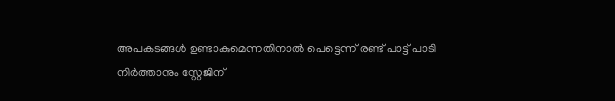അപകടങ്ങൾ ഉണ്ടാകുമെന്നതിനാൽ പെട്ടെന്ന് രണ്ട് പാട്ട് പാടി നിർത്താനും സ്റ്റേജിന്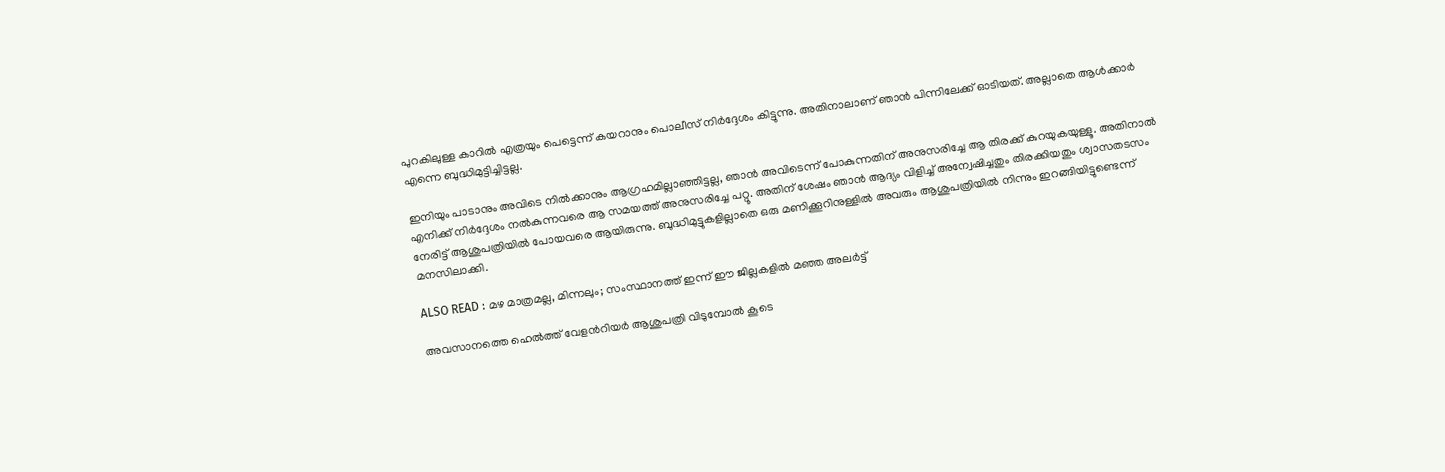പുറകിലുള്ള കാറിൽ എത്രയും പെട്ടെന്ന് കയറാനും പൊലീസ് നിർദ്ദേശം കിട്ടുന്നു. അതിനാലാണ് ഞാൻ പിന്നിലേക്ക് ഓടിയത്. അല്ലാതെ ആൾക്കാർ എന്നെ ബുദ്ധിമുട്ടിച്ചിട്ടല്ല.

ഇനിയും പാടാനും അവിടെ നിൽക്കാനും ആഗ്രഹമില്ലാഞ്ഞിട്ടല്ല, ഞാൻ അവിടെന്ന് പോകുന്നതിന് അനുസരിച്ചേ ആ തിരക്ക് കുറയുകയുള്ളൂ. അതിനാൽ എനിക്ക് നിർദ്ദേശം നൽകുന്നവരെ ആ സമയത്ത് അനുസരിച്ചേ പറ്റൂ. അതിന് ശേഷം ഞാൻ ആദ്യം വിളിച്ച് അന്വേഷിച്ചതും തിരക്കിയതും ശ്വാസതടസം നേരിട്ട് ആശുപത്രിയിൽ പോയവരെ ആയിരുന്നു. ബുദ്ധിമുട്ടുകളില്ലാതെ ഒരു മണിക്കൂറിനുള്ളിൽ അവരും ആശുപത്രിയിൽ നിന്നും ഇറങ്ങിയിട്ടുണ്ടെന്ന് മനസിലാക്കി.

ALSO READ : മ‍ഴ മാത്രമല്ല, മിന്നലും; സംസ്ഥാനത്ത് ഇന്ന് ഈ ജില്ലകളിൽ മഞ്ഞ അലർട്ട്

അവസാനത്തെ ഹെൽത്ത് വേളൻറിയർ ആശുപത്രി വിടുമ്പോൽ കൂടെ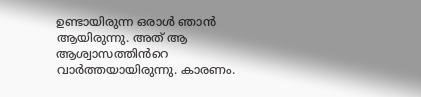ഉണ്ടായിരുന്ന ഒരാൾ ഞാൻ ആയിരുന്നു. അത് ആ ആശ്വാസത്തിൻറെ വാർത്തയായിരുന്നു. കാരണം.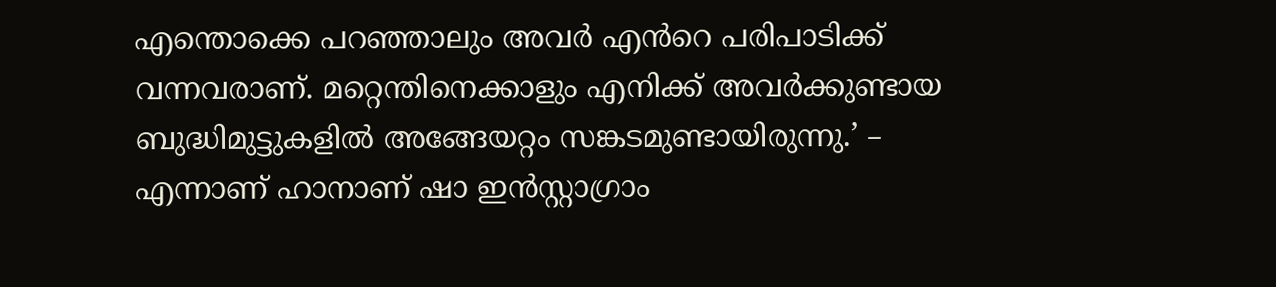എന്തൊക്കെ പറഞ്ഞാലും അവർ എൻറെ പരിപാടിക്ക് വന്നവരാണ്. മറ്റെന്തിനെക്കാളും എനിക്ക് അവർക്കുണ്ടായ ബുദ്ധിമുട്ടുകളിൽ അങ്ങേയറ്റം സങ്കടമുണ്ടായിരുന്നു.’ – എന്നാണ് ഹാനാണ് ഷാ ഇൻസ്റ്റാഗ്രാം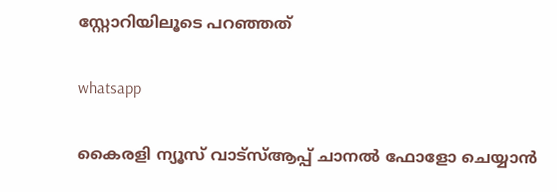സ്റ്റോറിയിലൂടെ പറഞ്ഞത്

whatsapp

കൈരളി ന്യൂസ് വാട്‌സ്ആപ്പ് ചാനല്‍ ഫോളോ ചെയ്യാന്‍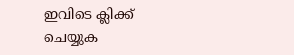ഇവിടെ ക്ലിക്ക് ചെയ്യുക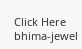Click Here
bhima-jewel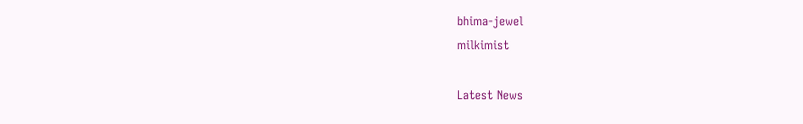bhima-jewel
milkimist

Latest News